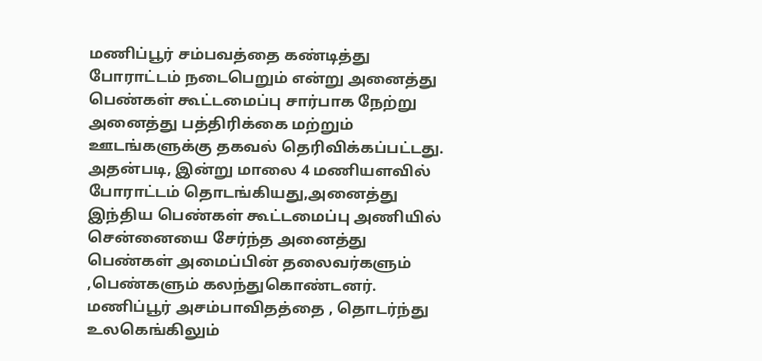மணிப்பூர் சம்பவத்தை கண்டித்து போராட்டம் நடைபெறும் என்று அனைத்து பெண்கள் கூட்டமைப்பு சார்பாக நேற்று அனைத்து பத்திரிக்கை மற்றும் ஊடங்களுக்கு தகவல் தெரிவிக்கப்பட்டது.
அதன்படி, இன்று மாலை 4 மணியளவில் போராட்டம் தொடங்கியது,அனைத்து இந்திய பெண்கள் கூட்டமைப்பு அணியில் சென்னையை சேர்ந்த அனைத்து பெண்கள் அமைப்பின் தலைவர்களும் ,பெண்களும் கலந்துகொண்டனர்.
மணிப்பூர் அசம்பாவிதத்தை , தொடர்ந்து உலகெங்கிலும்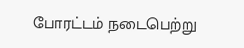போரட்டம் நடைபெற்று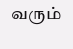வரும்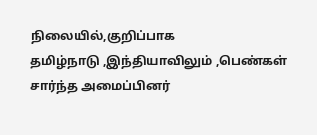நிலையில்,குறிப்பாக
தமிழ்நாடு ,இந்தியாவிலும் ,பெண்கள் சார்ந்த அமைப்பினர்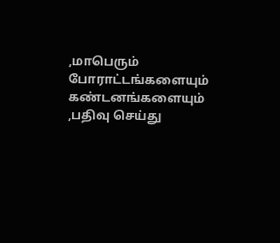,மாபெரும் போராட்டங்களையும் கண்டனங்களையும் ,பதிவு செய்து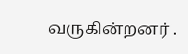வருகின்றனர் .